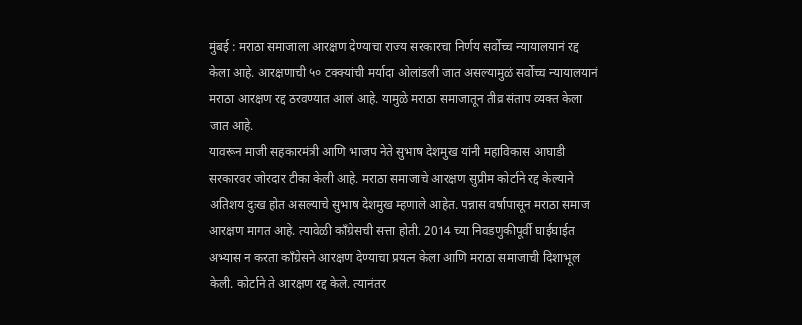मुंबई : मराठा समाजाला आरक्षण देण्याचा राज्य सरकारचा निर्णय सर्वोच्च न्यायालयानं रद्द केला आहे. आरक्षणाची ५० टक्क्यांची मर्यादा ओलांडली जात असल्यामुळं सर्वोच्च न्यायालयानं मराठा आरक्षण रद्द ठरवण्यात आलं आहे. यामुळे मराठा समाजातून तीव्र संताप व्यक्त केला जात आहे.
यावरून माजी सहकारमंत्री आणि भाजप नेते सुभाष देशमुख यांनी महाविकास आघाडी सरकारवर जोरदार टीका केली आहे. मराठा समाजाचे आरक्षण सुप्रीम कोर्टाने रद्द केल्याने अतिशय दुःख होत असल्याचे सुभाष देशमुख म्हणाले आहेत. पन्नास वर्षापासून मराठा समाज आरक्षण मागत आहे. त्यावेळी काँग्रेसची सत्ता होती. 2014 च्या निवडणुकीपूर्वी घाईघाईत अभ्यास न करता कॉंग्रेसने आरक्षण देण्याचा प्रयत्न केला आणि मराठा समाजाची दिशाभूल केली. कोर्टाने ते आरक्षण रद्द केले. त्यानंतर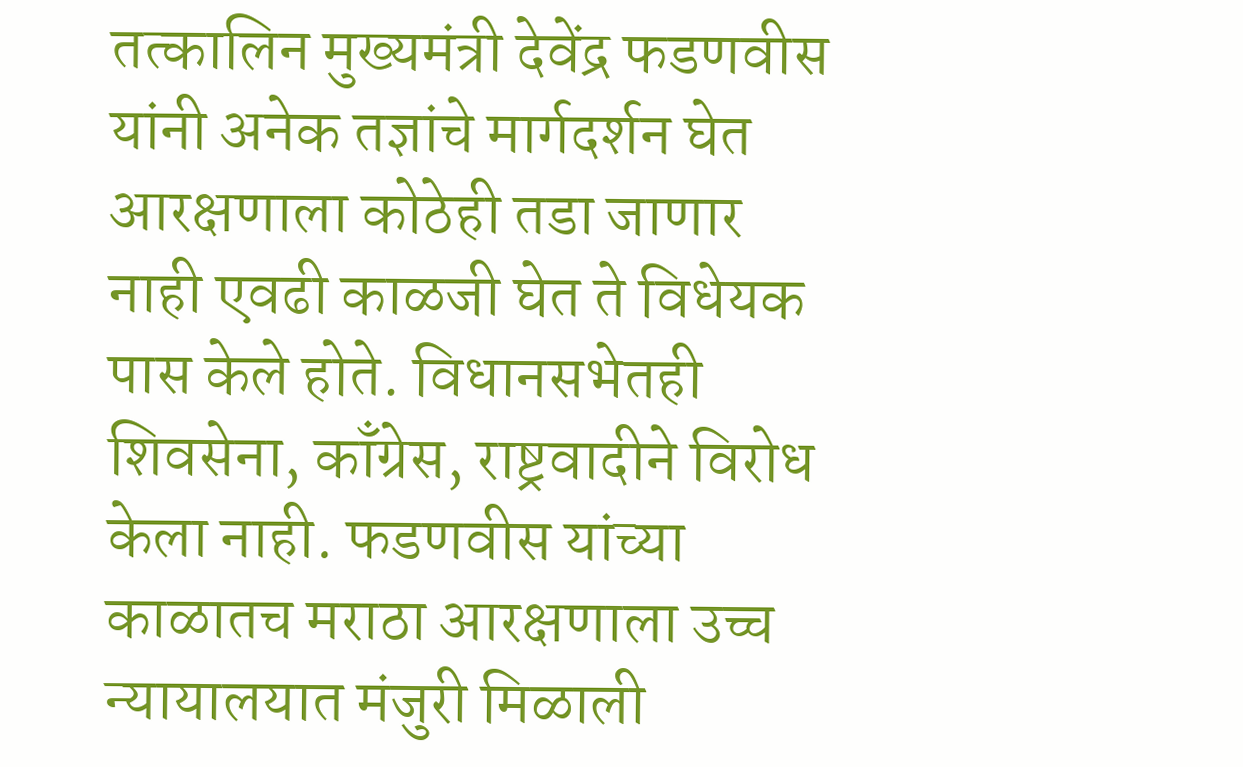तत्कालिन मुख्यमंत्री देवेंद्र फडणवीस यांनी अनेक तज्ञांचे मार्गदर्शन घेत आरक्षणाला कोठेही तडा जाणार नाही एवढी काळजी घेत ते विधेयक पास केले होते. विधानसभेतही शिवसेना, काँग्रेस, राष्ट्रवादीने विरोध केला नाही. फडणवीस यांच्या काळातच मराठा आरक्षणाला उच्च न्यायालयात मंजुरी मिळाली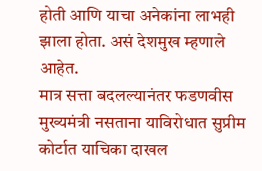होती आणि याचा अनेकांना लाभही झाला होता. असं देशमुख म्हणाले आहेत.
मात्र सत्ता बदलल्यानंतर फडणवीस मुख्यमंत्री नसताना याविरोधात सुप्रीम कोर्टात याचिका दाखल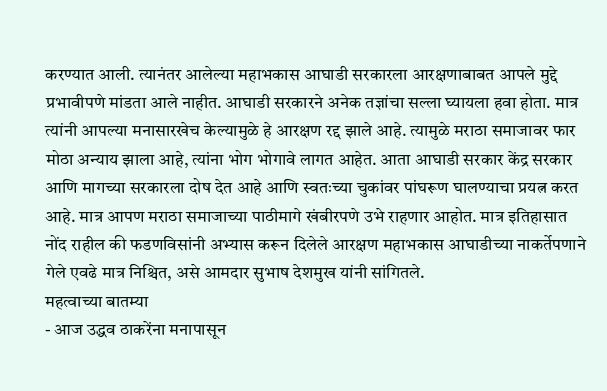करण्यात आली. त्यानंतर आलेल्या महाभकास आघाडी सरकारला आरक्षणाबाबत आपले मुद्दे प्रभावीपणे मांडता आले नाहीत. आघाडी सरकारने अनेक तज्ञांचा सल्ला घ्यायला हवा होता. मात्र त्यांनी आपल्या मनासारखेच केल्यामुळे हे आरक्षण रद्द झाले आहे. त्यामुळे मराठा समाजावर फार मोठा अन्याय झाला आहे, त्यांना भोग भोगावे लागत आहेत. आता आघाडी सरकार केंद्र सरकार आणि मागच्या सरकारला दोष देत आहे आणि स्वतःच्या चुकांवर पांघरूण घालण्याचा प्रयत्न करत आहे. मात्र आपण मराठा समाजाच्या पाठीमागे खंबीरपणे उभे राहणार आहोत. मात्र इतिहासात नोंद राहील की फडणविसांनी अभ्यास करून दिलेले आरक्षण महाभकास आघाडीच्या नाकर्तेपणाने गेले एवढे मात्र निश्चित, असे आमदार सुभाष देशमुख यांनी सांगितले.
महत्वाच्या बातम्या
- आज उद्धव ठाकरेंना मनापासून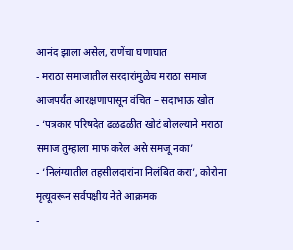आनंद झाला असेल, राणेंचा घणाघात
- मराठा समाजातील सरदारांमुळेच मराठा समाज आजपर्यंत आरक्षणापासून वंचित – सदाभाऊ खोत
- ‘पत्रकार परिषदेत ढळढळीत खोटं बोलल्याने मराठा समाज तुम्हाला माफ करेल असे समजू नका’
- ‘निलंग्यातील तहसीलदारांना निलंबित करा’, कोरोना मृत्यूवरून सर्वपक्षीय नेते आक्रमक
-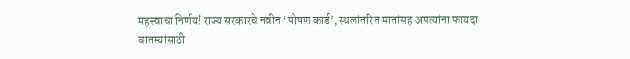महत्त्वाचा निर्णय! राज्य सरकारचे नवीन ‘पोषण कार्ड’, स्थलांतरित मातांसह अपत्यांना फायदा
बातम्यांसाठी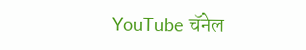YouTube चॅनेल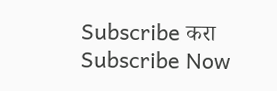Subscribe करा
Subscribe Now